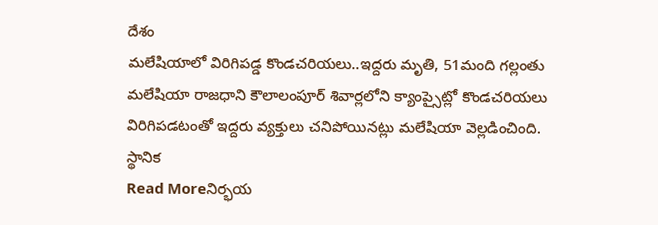దేశం
మలేషియాలో విరిగిపడ్డ కొండచరియలు..ఇద్దరు మృతి, 51మంది గల్లంతు
మలేషియా రాజధాని కౌలాలంపూర్ శివార్లలోని క్యాంప్సైట్లో కొండచరియలు విరిగిపడటంతో ఇద్దరు వ్యక్తులు చనిపోయినట్లు మలేషియా వెల్లడించింది. స్థానిక
Read Moreనిర్భయ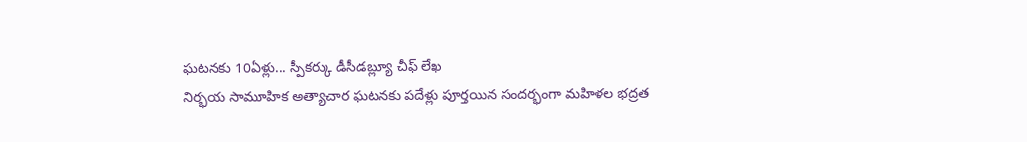ఘటనకు 10ఏళ్లు... స్పీకర్కు డీసీడబ్ల్యూ చీఫ్ లేఖ
నిర్భయ సామూహిక అత్యాచార ఘటనకు పదేళ్లు పూర్తయిన సందర్భంగా మహిళల భద్రత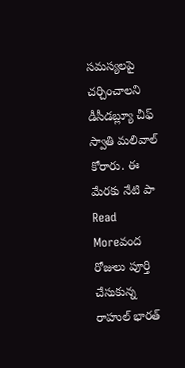సమస్యలపై చర్చించాలని డీసీడబ్ల్యూ చీఫ్ స్వాతి మలివాల్ కోరారు. ఈ మేరకు నేటి పా
Read Moreవంద రోజులు పూర్తి చేసుకున్న రాహుల్ భారత్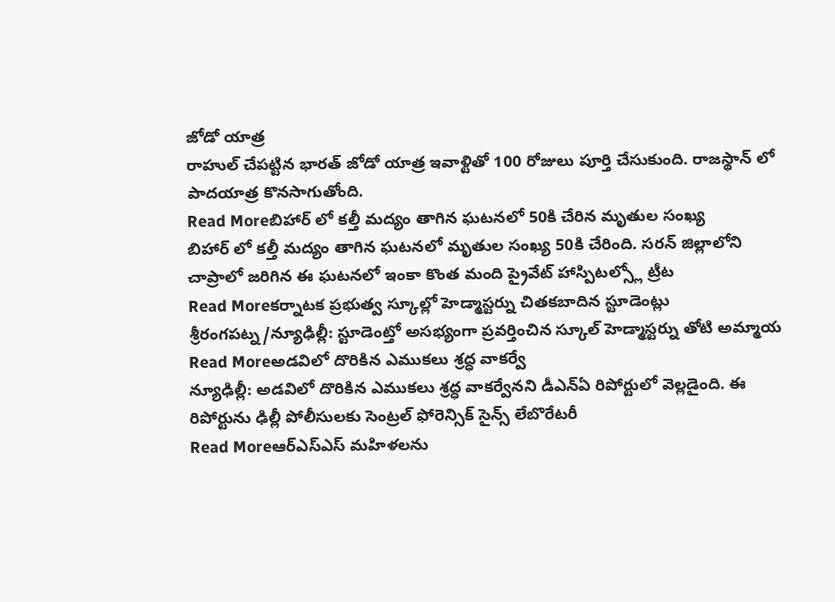జోడో యాత్ర
రాహుల్ చేపట్టిన భారత్ జోడో యాత్ర ఇవాళ్టితో 100 రోజులు పూర్తి చేసుకుంది. రాజస్థాన్ లో పాదయాత్ర కొనసాగుతోంది.
Read Moreబిహార్ లో కల్తీ మద్యం తాగిన ఘటనలో 50కి చేరిన మృతుల సంఖ్య
బిహార్ లో కల్తీ మద్యం తాగిన ఘటనలో మృతుల సంఖ్య 50కి చేరింది. సరన్ జిల్లాలోని చాప్రాలో జరిగిన ఈ ఘటనలో ఇంకా కొంత మంది ప్రైవేట్ హాస్పిటల్స్లో ట్రీట
Read Moreకర్నాటక ప్రభుత్వ స్కూల్లో హెడ్మాస్టర్ను చితకబాదిన స్టూడెంట్లు
శ్రీరంగపట్న/న్యూఢిల్లీ: స్టూడెంట్తో అసభ్యంగా ప్రవర్తించిన స్కూల్ హెడ్మాస్టర్ను తోటి అమ్మాయ
Read Moreఅడవిలో దొరికిన ఎముకలు శ్రద్ధ వాకర్వే
న్యూఢిల్లీ: అడవిలో దొరికిన ఎముకలు శ్రద్ధ వాకర్వేనని డీఎన్ఏ రిపోర్టులో వెల్లడైంది. ఈ రిపోర్టును ఢిల్లీ పోలీసులకు సెంట్రల్ ఫోరెన్సిక్ సైన్స్ లేబొరేటరీ
Read Moreఆర్ఎస్ఎస్ మహిళలను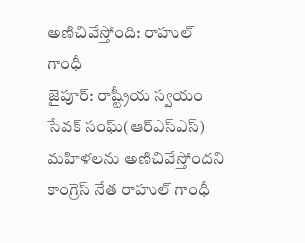అణిచివేస్తోంది: రాహుల్ గాంధీ
జైపూర్: రాష్ట్రీయ స్వయం సేవక్ సంఘ్(ఆర్ఎస్ఎస్) మహిళలను అణిచివేస్తోందని కాంగ్రెస్ నేత రాహుల్ గాంధీ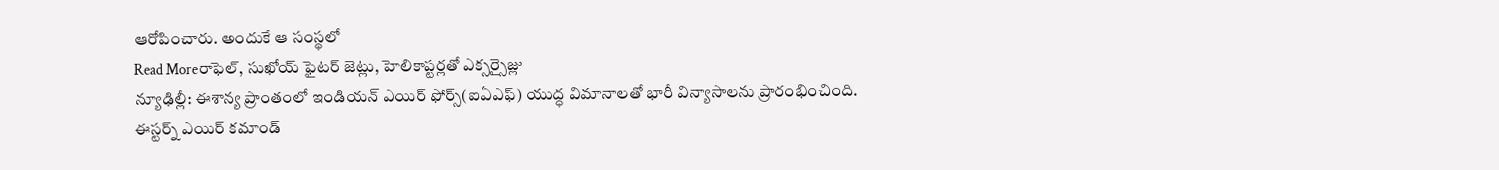ఆరోపించారు. అందుకే ఆ సంస్థలో
Read Moreరాఫెల్, సుఖోయ్ ఫైటర్ జెట్లు, హెలికాప్టర్లతో ఎక్సర్సైజ్లు
న్యూఢిల్లీ: ఈశాన్య ప్రాంతంలో ఇండియన్ ఎయిర్ ఫోర్స్(ఐఏఎఫ్) యుద్ధ విమానాలతో భారీ విన్యాసాలను ప్రారంభించింది. ఈస్టర్న్ ఎయిర్ కమాండ్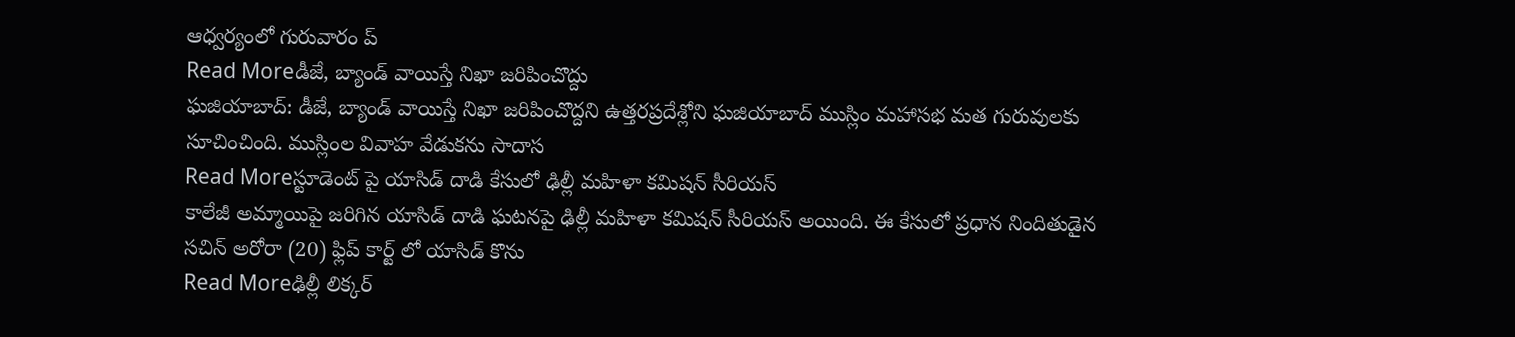ఆధ్వర్యంలో గురువారం ప్
Read Moreడీజే, బ్యాండ్ వాయిస్తే నిఖా జరిపించొద్దు
ఘజియాబాద్: డీజే, బ్యాండ్ వాయిస్తే నిఖా జరిపించొద్దని ఉత్తరప్రదేశ్లోని ఘజియాబాద్ ముస్లిం మహాసభ మత గురువులకు సూచించింది. ముస్లింల వివాహ వేడుకను సాదాస
Read Moreస్టూడెంట్ పై యాసిడ్ దాడి కేసులో ఢిల్లీ మహిళా కమిషన్ సీరియస్
కాలేజీ అమ్మాయిపై జరిగిన యాసిడ్ దాడి ఘటనపై ఢిల్లీ మహిళా కమిషన్ సీరియస్ అయింది. ఈ కేసులో ప్రధాన నిందితుడైన సచిన్ అరోరా (20) ఫ్లిప్ కార్ట్ లో యాసిడ్ కొను
Read Moreఢిల్లీ లిక్కర్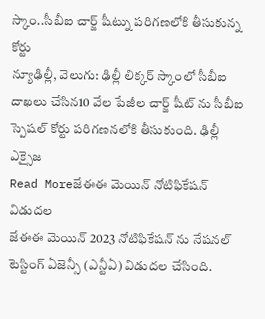స్కాం..సీబీఐ చార్జ్ షీట్ను పరిగణలోకి తీసుకున్న కోర్టు
న్యూఢిల్లీ, వెలుగు: ఢిల్లీ లిక్కర్ స్కాంలో సీబీఐ దాఖలు చేసిన10 వేల పేజీల చార్జ్ షీట్ ను సీబీఐ స్పెషల్ కోర్టు పరిగణనలోకి తీసుకుంది. ఢిల్లీ ఎక్సైజ
Read Moreజేఈఈ మెయిన్ నోటిఫికేషన్ విడుదల
జేఈఈ మెయిన్ 2023 నోటిఫికేషన్ ను నేషనల్ టెస్టింగ్ ఏజెన్సీ (ఎన్టీఏ) విడుదల చేసింది.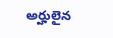అర్హులైన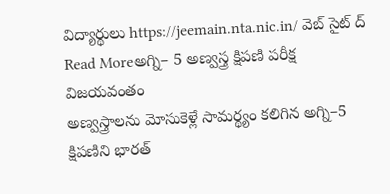విద్యార్థులు https://jeemain.nta.nic.in/ వెబ్ సైట్ ద్
Read Moreఅగ్ని– 5 అణ్వస్త్ర క్షిపణి పరీక్ష విజయవంతం
అణ్వస్త్రాలను మోసుకెళ్లే సామర్థ్యం కలిగిన అగ్ని–5 క్షిపణిని భారత్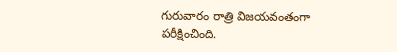గురువారం రాత్రి విజయవంతంగా పరీక్షించింది.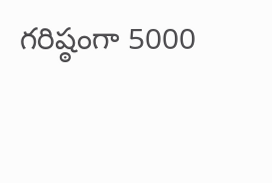గరిష్ఠంగా 5000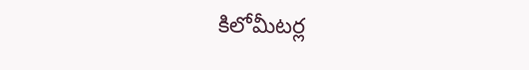కిలోమీటర్ల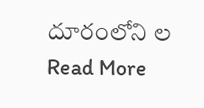దూరంలోని ల
Read More